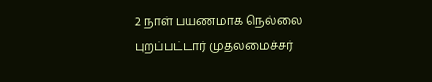2 நாள் பயணமாக நெல்லை புறப்பட்டார் முதலமைச்சர்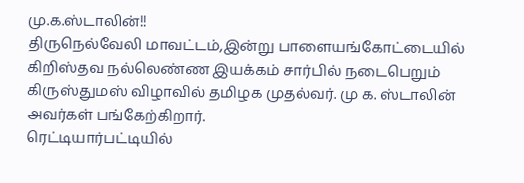மு.க.ஸ்டாலின்!!
திருநெல்வேலி மாவட்டம்,இன்று பாளையங்கோட்டையில் கிறிஸ்தவ நல்லெண்ண இயக்கம் சார்பில் நடைபெறும் கிருஸ்துமஸ் விழாவில் தமிழக முதல்வர். மு க. ஸ்டாலின் அவர்கள் பங்கேற்கிறார்.
ரெட்டியார்பட்டியில்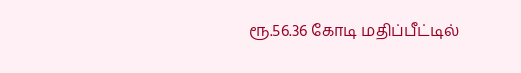ரூ.56.36 கோடி மதிப்பீட்டில்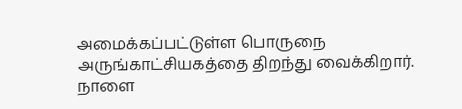அமைக்கப்பட்டுள்ள பொருநை அருங்காட்சியகத்தை திறந்து வைக்கிறார்.
நாளை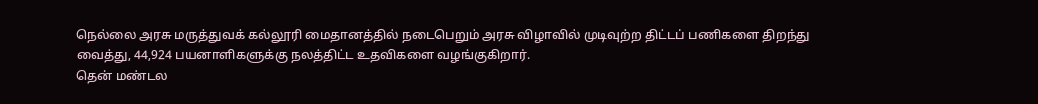நெல்லை அரசு மருத்துவக் கல்லூரி மைதானத்தில் நடைபெறும் அரசு விழாவில் முடிவுற்ற திட்டப் பணிகளை திறந்து வைத்து, 44,924 பயனாளிகளுக்கு நலத்திட்ட உதவிகளை வழங்குகிறார்.
தென் மண்டல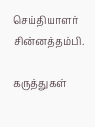செய்தியாளர் சின்னத்தம்பி.

கருத்துகள்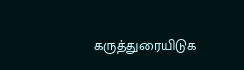கருத்துரையிடுக